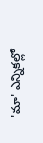'మా' ఎన్నికల్లో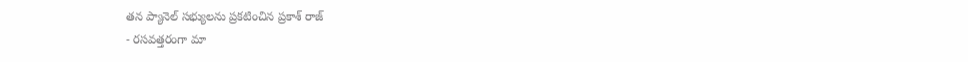తన ప్యానెల్ సభ్యులను ప్రకటించిన ప్రకాశ్ రాజ్
- రసవత్తరంగా మా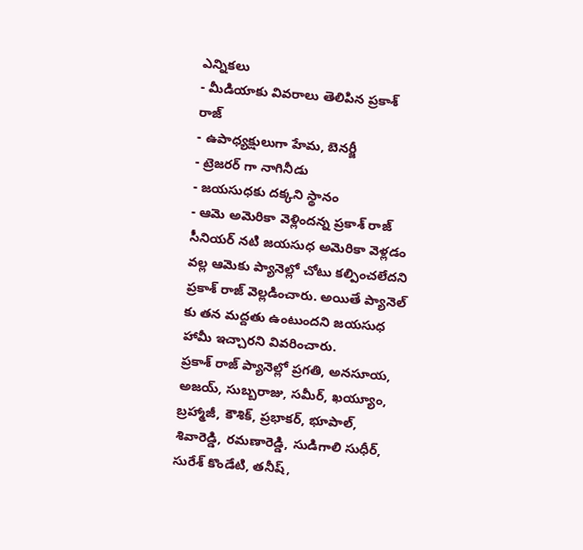ఎన్నికలు
- మీడియాకు వివరాలు తెలిపిన ప్రకాశ్ రాజ్
- ఉపాధ్యక్షులుగా హేమ, బెనర్జీ
- ట్రెజరర్ గా నాగినీడు
- జయసుధకు దక్కని స్థానం
- ఆమె అమెరికా వెళ్లిందన్న ప్రకాశ్ రాజ్
సీనియర్ నటి జయసుధ అమెరికా వెళ్లడం వల్ల ఆమెకు ప్యానెల్లో చోటు కల్పించలేదని ప్రకాశ్ రాజ్ వెల్లడించారు. అయితే ప్యానెల్ కు తన మద్దతు ఉంటుందని జయసుధ హామీ ఇచ్చారని వివరించారు.
ప్రకాశ్ రాజ్ ప్యానెల్లో ప్రగతి, అనసూయ, అజయ్, సుబ్బరాజు, సమీర్, ఖయ్యూం, బ్రహ్మాజీ, కౌశిక్, ప్రభాకర్, భూపాల్, శివారెడ్డి, రమణారెడ్డి, సుడిగాలి సుధీర్, సురేశ్ కొండేటి, తనీష్,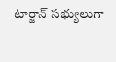టార్జాన్ సభ్యులుగా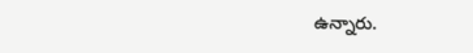ఉన్నారు.